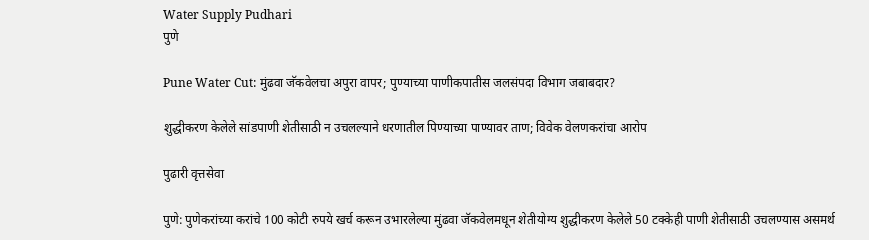Water Supply Pudhari
पुणे

Pune Water Cut: मुंढवा जॅकवेलचा अपुरा वापर; पुण्याच्या पाणीकपातीस जलसंपदा विभाग जबाबदार?

शुद्धीकरण केलेले सांडपाणी शेतीसाठी न उचलल्याने धरणातील पिण्याच्या पाण्यावर ताण; विवेक वेलणकरांचा आरोप

पुढारी वृत्तसेवा

पुणे: पुणेकरांच्या करांचे 100 कोटी रुपये खर्च करून उभारलेल्या मुंढवा जॅकवेलमधून शेतीयोग्य शुद्धीकरण केलेले 50 टक्केही पाणी शेतीसाठी उचलण्यास असमर्थ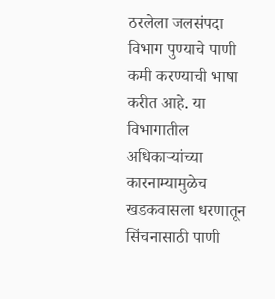ठरलेला जलसंपदा विभाग पुण्याचे पाणी कमी करण्याची भाषा करीत आहे. या विभागातील अधिकाऱ्यांच्या कारनाम्यामुळेच खडकवासला धरणातून सिंचनासाठी पाणी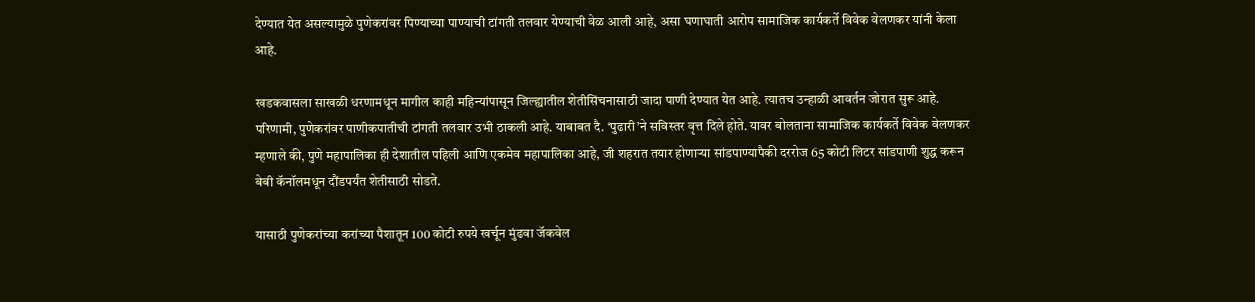देण्यात येत असल्यामुळे पुणेकरांवर पिण्याच्या पाण्याची टांगती तलवार येण्याची वेळ आली आहे, असा घणाघाती आरोप सामाजिक कार्यकर्ते विवेक वेलणकर यांनी केला आहे.

खडकवासला साखळी धरणामधून मागील काही महिन्यांपासून जिल्ह्यातील शेतीसिंचनासाठी जादा पाणी देण्यात येत आहे. त्यातच उन्हाळी आवर्तन जोरात सुरू आहे. परिणामी, पुणेकरांवर पाणीकपातीची टांगती तलवार उभी ठाकली आहे. याबाबत दै. ‘पुढारी‌’ने सविस्तर वृत्त दिले होते. यावर बोलताना सामाजिक कार्यकर्ते विवेक वेलणकर म्हणाले की, पुणे महापालिका ही देशातील पहिली आणि एकमेव महापालिका आहे, जी शहरात तयार होणाऱ्या सांडपाण्यापैकी दररोज 65 कोटी लिटर सांडपाणी शुद्ध करून बेबी कॅनॉलमधून दौंडपर्यंत शेतीसाठी सोडते.

यासाठी पुणेकरांच्या करांच्या पैशातून 100 कोटी रुपये खर्चून मुंढवा जॅकवेल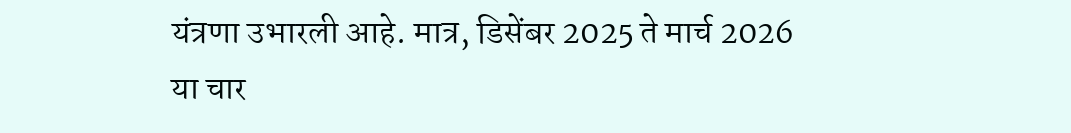यंत्रणा उभारली आहे. मात्र, डिसेंबर 2025 ते मार्च 2026 या चार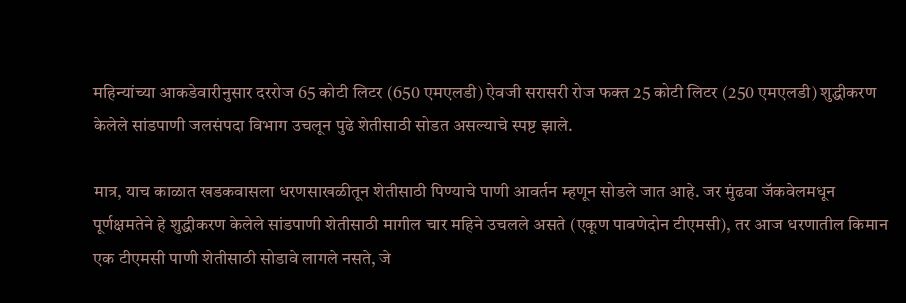महिन्यांच्या आकडेवारीनुसार दररोज 65 कोटी लिटर (650 एमएलडी) ऐवजी सरासरी रोज फक्त 25 कोटी लिटर (250 एमएलडी) शुद्धीकरण केलेले सांडपाणी जलसंपदा विभाग उचलून पुढे शेतीसाठी सोडत असल्याचे स्पष्ट झाले.

मात्र, याच काळात खडकवासला धरणसाखळीतून शेतीसाठी पिण्याचे पाणी आवर्तन म्हणून सोडले जात आहे. जर मुंढवा जॅकवेलमधून पूर्णक्षमतेने हे शुद्धीकरण केलेले सांडपाणी शेतीसाठी मागील चार महिने उचलले असते (एकूण पावणेदोन टीएमसी), तर आज धरणातील किमान एक टीएमसी पाणी शेतीसाठी सोडावे लागले नसते, जे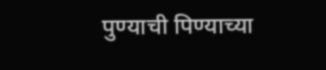पुण्याची पिण्याच्या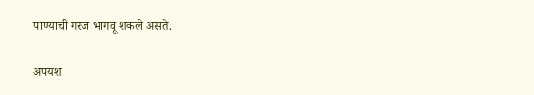पाण्याची गरज भागवू शकले असते.

अपयश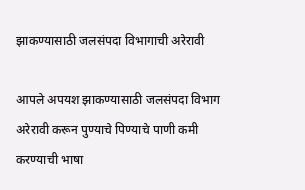झाकण्यासाठी जलसंपदा विभागाची अरेरावी

आपले अपयश झाकण्यासाठी जलसंपदा विभाग अरेरावी करून पुण्याचे पिण्याचे पाणी कमी करण्याची भाषा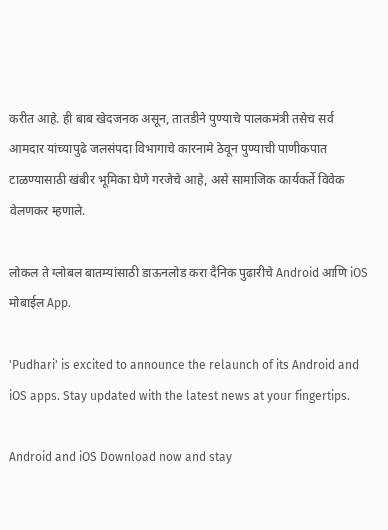करीत आहे. ही बाब खेदजनक असून, तातडीने पुण्याचे पालकमंत्री तसेच सर्व आमदार यांच्यापुढे जलसंपदा विभागाचे कारनामे ठेवून पुण्याची पाणीकपात टाळण्यासाठी खंबीर भूमिका घेणे गरजेचे आहे, असे सामाजिक कार्यकर्ते विवेक वेलणकर म्हणाले.

लोकल ते ग्लोबल बातम्यांसाठी डाऊनलोड करा दैनिक पुढारीचे Android आणि iOS मोबाईल App.

'Pudhari' is excited to announce the relaunch of its Android and iOS apps. Stay updated with the latest news at your fingertips.

Android and iOS Download now and stay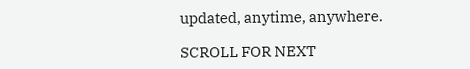updated, anytime, anywhere.

SCROLL FOR NEXT